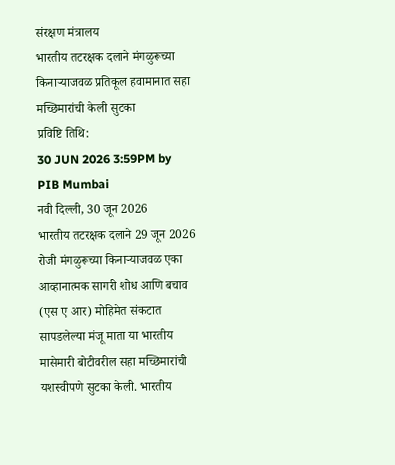संरक्षण मंत्रालय
भारतीय तटरक्षक दलाने मंगळुरूच्या किनाऱ्याजवळ प्रतिकूल हवामानात सहा मच्छिमारांची केली सुटका
प्रविष्टि तिथि:
30 JUN 2026 3:59PM by PIB Mumbai
नवी दिल्ली, 30 जून 2026
भारतीय तटरक्षक दलाने 29 जून 2026 रोजी मंगळुरूच्या किनाऱ्याजवळ एका आव्हानात्मक सागरी शोध आणि बचाव (एस ए आर) मोहिमेत संकटात सापडलेल्या मंजू माता या भारतीय मासेमारी बोटीवरील सहा मच्छिमारांची यशस्वीपणे सुटका केली. भारतीय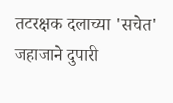तटरक्षक दलाच्या 'सचेत' जहाजाने दुपारी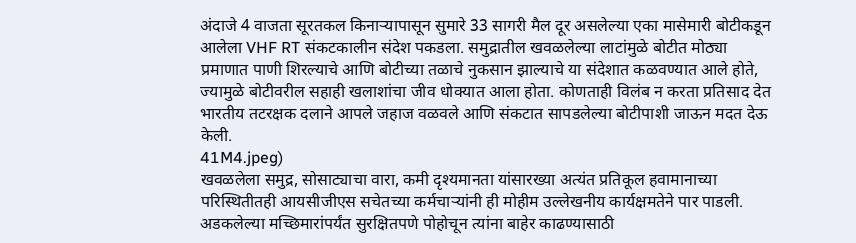अंदाजे 4 वाजता सूरतकल किनाऱ्यापासून सुमारे 33 सागरी मैल दूर असलेल्या एका मासेमारी बोटीकडून आलेला VHF RT संकटकालीन संदेश पकडला. समुद्रातील खवळलेल्या लाटांमुळे बोटीत मोठ्या प्रमाणात पाणी शिरल्याचे आणि बोटीच्या तळाचे नुकसान झाल्याचे या संदेशात कळवण्यात आले होते, ज्यामुळे बोटीवरील सहाही खलाशांचा जीव धोक्यात आला होता. कोणताही विलंब न करता प्रतिसाद देत भारतीय तटरक्षक दलाने आपले जहाज वळवले आणि संकटात सापडलेल्या बोटीपाशी जाऊन मदत देऊ केली.
41M4.jpeg)
खवळलेला समुद्र, सोसाट्याचा वारा, कमी दृश्यमानता यांसारख्या अत्यंत प्रतिकूल हवामानाच्या परिस्थितीतही आयसीजीएस सचेतच्या कर्मचाऱ्यांनी ही मोहीम उल्लेखनीय कार्यक्षमतेने पार पाडली. अडकलेल्या मच्छिमारांपर्यंत सुरक्षितपणे पोहोचून त्यांना बाहेर काढण्यासाठी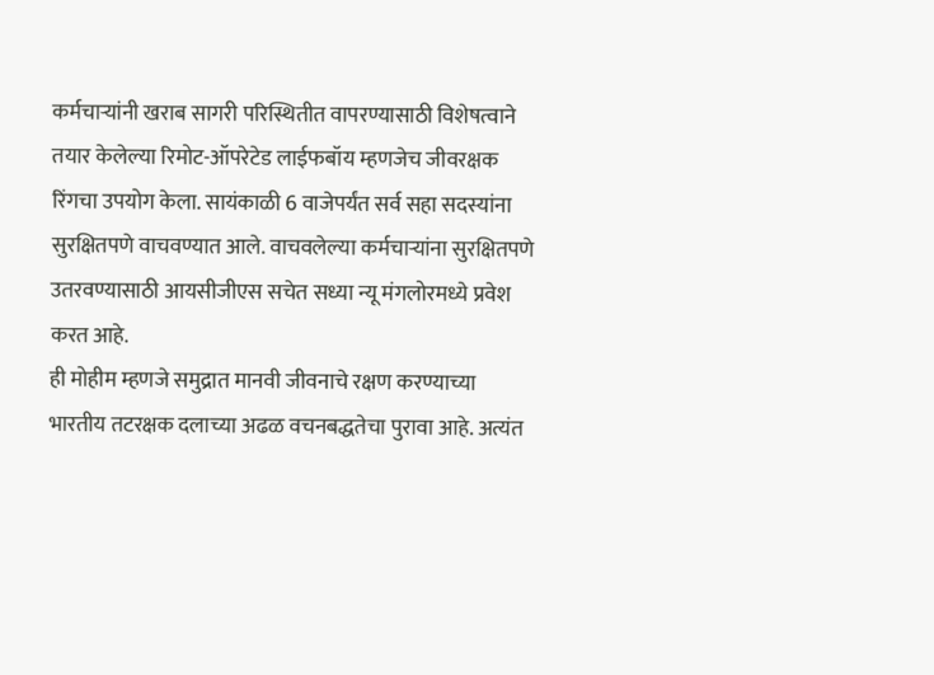कर्मचाऱ्यांनी खराब सागरी परिस्थितीत वापरण्यासाठी विशेषत्वाने तयार केलेल्या रिमोट-ऑपरेटेड लाईफबॉय म्हणजेच जीवरक्षक रिंगचा उपयोग केला. सायंकाळी 6 वाजेपर्यंत सर्व सहा सदस्यांना सुरक्षितपणे वाचवण्यात आले. वाचवलेल्या कर्मचाऱ्यांना सुरक्षितपणे उतरवण्यासाठी आयसीजीएस सचेत सध्या न्यू मंगलोरमध्ये प्रवेश करत आहे.
ही मोहीम म्हणजे समुद्रात मानवी जीवनाचे रक्षण करण्याच्या भारतीय तटरक्षक दलाच्या अढळ वचनबद्धतेचा पुरावा आहे. अत्यंत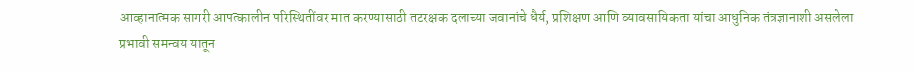आव्हानात्मक सागरी आपत्कालीन परिस्थितींवर मात करण्यासाठी तटरक्षक दलाच्या जवानांचे धैर्य, प्रशिक्षण आणि व्यावसायिकता यांचा आधुनिक तंत्रज्ञानाशी असलेला प्रभावी समन्वय यातून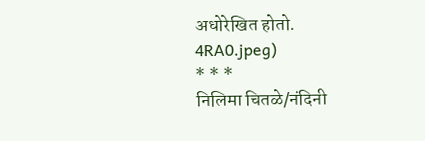अधोरेखित होतो.
4RA0.jpeg)
* * *
निलिमा चितळे/नंदिनी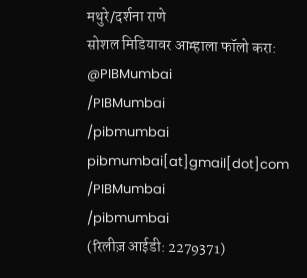मथुरे/दर्शना राणे
सोशल मिडियावर आम्हाला फॉलो करा:
@PIBMumbai
/PIBMumbai
/pibmumbai
pibmumbai[at]gmail[dot]com
/PIBMumbai
/pibmumbai
(रिलीज़ आईडी: 2279371)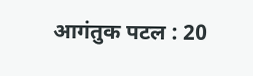आगंतुक पटल : 20